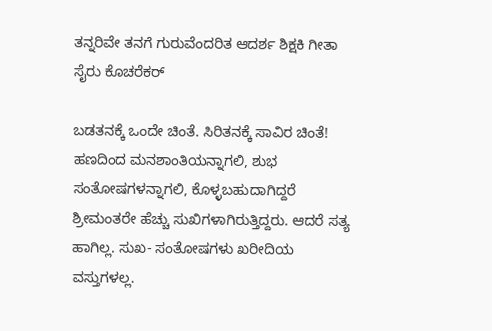ತನ್ನರಿವೇ ತನಗೆ ಗುರುವೆಂದರಿತ ಆದರ್ಶ ಶಿಕ್ಷಕಿ ಗೀತಾ ಸೈರು ಕೊಚರೆಕರ್

ಬಡತನಕ್ಕೆ ಒಂದೇ ಚಿಂತೆ. ಸಿರಿತನಕ್ಕೆ ಸಾವಿರ ಚಿಂತೆ! ಹಣದಿಂದ ಮನಶಾಂತಿಯನ್ನಾಗಲಿ, ಶುಭ ಸಂತೋಷಗಳನ್ನಾಗಲಿ, ಕೊಳ್ಳಬಹುದಾಗಿದ್ದರೆ ಶ್ರೀಮಂತರೇ ಹೆಚ್ಚು ಸುಖಿಗಳಾಗಿರುತ್ತಿದ್ದರು. ಆದರೆ ಸತ್ಯ ಹಾಗಿಲ್ಲ. ಸುಖ- ಸಂತೋಷಗಳು ಖರೀದಿಯ ವಸ್ತುಗಳಲ್ಲ.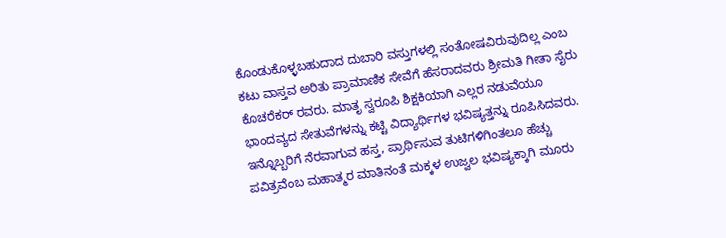ಕೊಂಡುಕೊಳ್ಳಬಹುದಾದ ದುಬಾರಿ ವಸ್ತುಗಳಲ್ಲಿ ಸಂತೋಷವಿರುವುದಿಲ್ಲ ಎಂಬ ಕಟು ವಾಸ್ತವ ಅರಿತು ಪ್ರಾಮಾಣಿಕ ಸೇವೆಗೆ ಹೆಸರಾದವರು ಶ್ರೀಮತಿ ಗೀತಾ ಸೈರು ಕೊಚರೆಕರ್ ರವರು. ಮಾತೃ ಸ್ವರೂಪಿ ಶಿಕ್ಷಕಿಯಾಗಿ ಎಲ್ಲರ ನಡುವೆಯೂ ಭಾಂದವ್ಯದ ಸೇತುವೆಗಳನ್ನು ಕಟ್ಟಿ ವಿದ್ಯಾರ್ಥಿಗಳ ಭವಿಷ್ಯತ್ತನ್ನು ರೂಪಿಸಿದವರು. ಇನ್ನೊಬ್ಬರಿಗೆ ನೆರವಾಗುವ ಹಸ್ತ, ಪ್ರಾರ್ಥಿಸುವ ತುಟಿಗಳಿಗಿಂತಲೂ ಹೆಚ್ಚು ಪವಿತ್ರವೆಂಬ ಮಹಾತ್ಮರ ಮಾತಿನಂತೆ ಮಕ್ಕಳ ಉಜ್ವಲ ಭವಿಷ್ಯಕ್ಕಾಗಿ ಮೂರು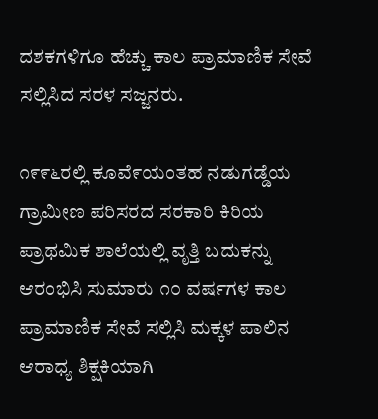ದಶಕಗಳಿಗೂ ಹೆಚ್ಚು ಕಾಲ ಪ್ರಾಮಾಣಿಕ ಸೇವೆ ಸಲ್ಲಿಸಿದ ಸರಳ ಸಜ್ಜನರು.

೧೯೯೬ರಲ್ಲಿ ಕೂವೆ೯ಯಂತಹ ನಡುಗಡ್ಡೆಯ ಗ್ರಾಮೀಣ ಪರಿಸರದ ಸರಕಾರಿ ಕಿರಿಯ ಪ್ರಾಥಮಿಕ ಶಾಲೆಯಲ್ಲಿ ವೃತ್ತಿ ಬದುಕನ್ನು ಆರಂಭಿಸಿ ಸುಮಾರು ೧೦ ವರ್ಷಗಳ ಕಾಲ ಪ್ರಾಮಾಣಿಕ ಸೇವೆ ಸಲ್ಲಿಸಿ ಮಕ್ಕಳ ಪಾಲಿನ ಆರಾಧ್ಯ ಶಿಕ್ಷಕಿಯಾಗಿ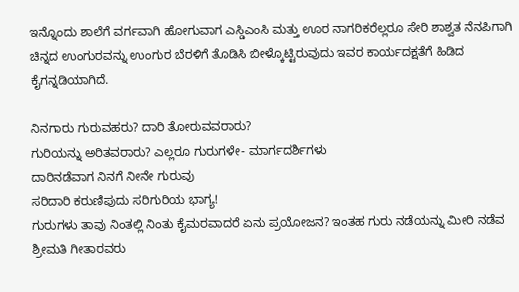ಇನ್ನೊಂದು ಶಾಲೆಗೆ ವರ್ಗವಾಗಿ ಹೋಗುವಾಗ ಎಸ್ಡಿಎಂಸಿ ಮತ್ತು ಊರ ನಾಗರಿಕರೆಲ್ಲರೂ ಸೇರಿ ಶಾಶ್ವತ ನೆನಪಿಗಾಗಿ ಚಿನ್ನದ ಉಂಗುರವನ್ನು ಉಂಗುರ ಬೆರಳಿಗೆ ತೊಡಿಸಿ ಬೀಳ್ಕೊಟ್ಟಿರುವುದು ಇವರ ಕಾರ್ಯದಕ್ಷತೆಗೆ ಹಿಡಿದ ಕೈಗನ್ನಡಿಯಾಗಿದೆ.

ನಿನಗಾರು ಗುರುವಹರು? ದಾರಿ ತೋರುವವರಾರು?
ಗುರಿಯನ್ನು ಅರಿತವರಾರು? ಎಲ್ಲರೂ ಗುರುಗಳೇ- ಮಾರ್ಗದರ್ಶಿಗಳು
ದಾರಿನಡೆವಾಗ ನಿನಗೆ ನೀನೇ ಗುರುವು
ಸರಿದಾರಿ ಕರುಣಿಪುದು ಸರಿಗುರಿಯ ಭಾಗ್ಯ!
ಗುರುಗಳು ತಾವು ನಿಂತಲ್ಲಿ ನಿಂತು ಕೈಮರವಾದರೆ ಏನು ಪ್ರಯೋಜನ? ಇಂತಹ ಗುರು ನಡೆಯನ್ನು ಮೀರಿ ನಡೆವ ಶ್ರೀಮತಿ ಗೀತಾರವರು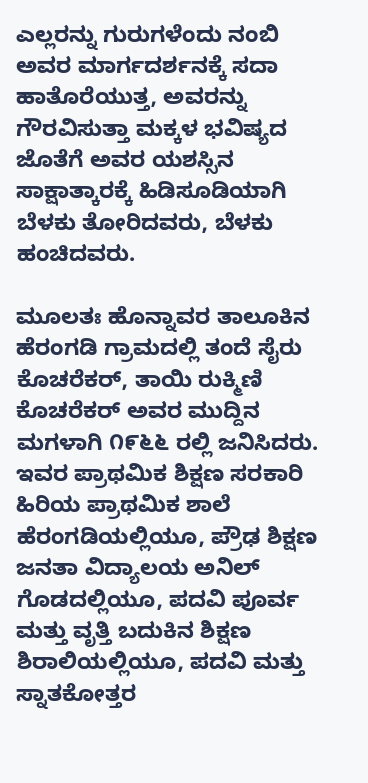ಎಲ್ಲರನ್ನು ಗುರುಗಳೆಂದು ನಂಬಿ ಅವರ ಮಾರ್ಗದರ್ಶನಕ್ಕೆ ಸದಾ ಹಾತೊರೆಯುತ್ತ, ಅವರನ್ನು ಗೌರವಿಸುತ್ತಾ ಮಕ್ಕಳ ಭವಿಷ್ಯದ ಜೊತೆಗೆ ಅವರ ಯಶಸ್ಸಿನ ಸಾಕ್ಷಾತ್ಕಾರಕ್ಕೆ ಹಿಡಿಸೂಡಿಯಾಗಿ ಬೆಳಕು ತೋರಿದವರು, ಬೆಳಕು ಹಂಚಿದವರು.

ಮೂಲತಃ ಹೊನ್ನಾವರ ತಾಲೂಕಿನ ಹೆರಂಗಡಿ ಗ್ರಾಮದಲ್ಲಿ ತಂದೆ ಸೈರು ಕೊಚರೆಕರ್, ತಾಯಿ ರುಕ್ಮಿಣಿ ಕೊಚರೆಕರ್ ಅವರ ಮುದ್ದಿನ ಮಗಳಾಗಿ ೧೯೬೬ ರಲ್ಲಿ ಜನಿಸಿದರು. ಇವರ ಪ್ರಾಥಮಿಕ ಶಿಕ್ಷಣ ಸರಕಾರಿ ಹಿರಿಯ ಪ್ರಾಥಮಿಕ ಶಾಲೆ ಹೆರಂಗಡಿಯಲ್ಲಿಯೂ, ಪ್ರೌಢ ಶಿಕ್ಷಣ ಜನತಾ ವಿದ್ಯಾಲಯ ಅನಿಲ್ ಗೊಡದಲ್ಲಿಯೂ, ಪದವಿ ಪೂರ್ವ ಮತ್ತು ವೃತ್ತಿ ಬದುಕಿನ ಶಿಕ್ಷಣ ಶಿರಾಲಿಯಲ್ಲಿಯೂ, ಪದವಿ ಮತ್ತು ಸ್ನಾತಕೋತ್ತರ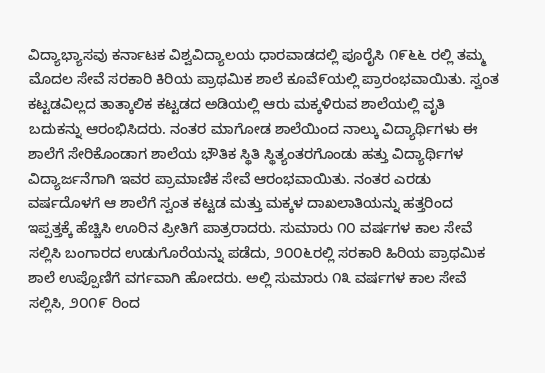ವಿದ್ಯಾಭ್ಯಾಸವು ಕರ್ನಾಟಕ ವಿಶ್ವವಿದ್ಯಾಲಯ ಧಾರವಾಡದಲ್ಲಿ ಪೂರೈಸಿ ೧೯೬೬ ರಲ್ಲಿ ತಮ್ಮ ಮೊದಲ ಸೇವೆ ಸರಕಾರಿ ಕಿರಿಯ ಪ್ರಾಥಮಿಕ ಶಾಲೆ ಕೂವೆ೯ಯಲ್ಲಿ ಪ್ರಾರಂಭವಾಯಿತು. ಸ್ವಂತ ಕಟ್ಟಡವಿಲ್ಲದ ತಾತ್ಕಾಲಿಕ ಕಟ್ಟಡದ ಅಡಿಯಲ್ಲಿ ಆರು ಮಕ್ಕಳಿರುವ ಶಾಲೆಯಲ್ಲಿ ವೃತಿ ಬದುಕನ್ನು ಆರಂಭಿಸಿದರು. ನಂತರ ಮಾಗೋಡ ಶಾಲೆಯಿಂದ ನಾಲ್ಕು ವಿದ್ಯಾರ್ಥಿಗಳು ಈ ಶಾಲೆಗೆ ಸೇರಿಕೊಂಡಾಗ ಶಾಲೆಯ ಭೌತಿಕ ಸ್ಥಿತಿ ಸ್ಥಿತ್ಯಂತರಗೊಂಡು ಹತ್ತು ವಿದ್ಯಾರ್ಥಿಗಳ ವಿದ್ಯಾರ್ಜನೆಗಾಗಿ ಇವರ ಪ್ರಾಮಾಣಿಕ ಸೇವೆ ಆರಂಭವಾಯಿತು. ನಂತರ ಎರಡು ವರ್ಷದೊಳಗೆ ಆ ಶಾಲೆಗೆ ಸ್ವಂತ ಕಟ್ಟಡ ಮತ್ತು ಮಕ್ಕಳ ದಾಖಲಾತಿಯನ್ನು ಹತ್ತರಿಂದ ಇಪ್ಪತ್ತಕ್ಕೆ ಹೆಚ್ಚಿಸಿ ಊರಿನ ಪ್ರೀತಿಗೆ ಪಾತ್ರರಾದರು. ಸುಮಾರು ೧೦ ವರ್ಷಗಳ ಕಾಲ ಸೇವೆ ಸಲ್ಲಿಸಿ ಬಂಗಾರದ ಉಡುಗೊರೆಯನ್ನು ಪಡೆದು, ೨೦೦೬ರಲ್ಲಿ ಸರಕಾರಿ ಹಿರಿಯ ಪ್ರಾಥಮಿಕ ಶಾಲೆ ಉಪ್ಪೊಣಿಗೆ ವರ್ಗವಾಗಿ ಹೋದರು. ಅಲ್ಲಿ ಸುಮಾರು ೧೩ ವರ್ಷಗಳ ಕಾಲ ಸೇವೆ ಸಲ್ಲಿಸಿ, ೨೦೧೯ ರಿಂದ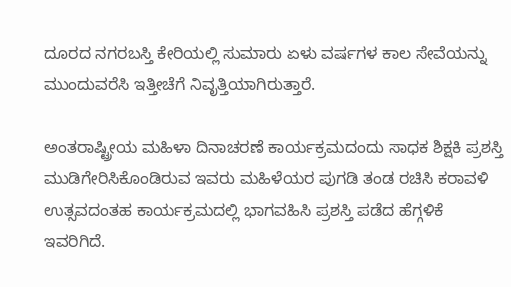ದೂರದ ನಗರಬಸ್ತಿ ಕೇರಿಯಲ್ಲಿ ಸುಮಾರು ಏಳು ವರ್ಷಗಳ ಕಾಲ ಸೇವೆಯನ್ನು ಮುಂದುವರೆಸಿ ಇತ್ತೀಚೆಗೆ ನಿವೃತ್ತಿಯಾಗಿರುತ್ತಾರೆ.

ಅಂತರಾಷ್ಟ್ರೀಯ ಮಹಿಳಾ ದಿನಾಚರಣೆ ಕಾರ್ಯಕ್ರಮದಂದು ಸಾಧಕ ಶಿಕ್ಷಕಿ ಪ್ರಶಸ್ತಿ ಮುಡಿಗೇರಿಸಿಕೊಂಡಿರುವ ಇವರು ಮಹಿಳೆಯರ ಪುಗಡಿ ತಂಡ ರಚಿಸಿ ಕರಾವಳಿ ಉತ್ಸವದಂತಹ ಕಾರ್ಯಕ್ರಮದಲ್ಲಿ ಭಾಗವಹಿಸಿ ಪ್ರಶಸ್ತಿ ಪಡೆದ ಹೆಗ್ಗಳಿಕೆ ಇವರಿಗಿದೆ.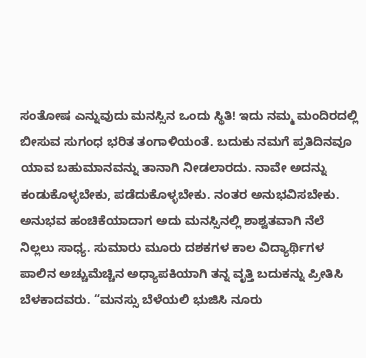ಸಂತೋಷ ಎನ್ನುವುದು ಮನಸ್ಸಿನ ಒಂದು ಸ್ಥಿತಿ! ಇದು ನಮ್ಮ ಮಂದಿರದಲ್ಲಿ ಬೀಸುವ ಸುಗಂಧ ಭರಿತ ತಂಗಾಳಿಯಂತೆ. ಬದುಕು ನಮಗೆ ಪ್ರತಿದಿನವೂ ಯಾವ ಬಹುಮಾನವನ್ನು ತಾನಾಗಿ ನೀಡಲಾರದು. ನಾವೇ ಅದನ್ನು ಕಂಡುಕೊಳ್ಳಬೇಕು, ಪಡೆದುಕೊಳ್ಳಬೇಕು. ನಂತರ ಅನುಭವಿಸಬೇಕು. ಅನುಭವ ಹಂಚಿಕೆಯಾದಾಗ ಅದು ಮನಸ್ಸಿನಲ್ಲಿ ಶಾಶ್ವತವಾಗಿ ನೆಲೆ ನಿಲ್ಲಲು ಸಾಧ್ಯ. ಸುಮಾರು ಮೂರು ದಶಕಗಳ ಕಾಲ ವಿದ್ಯಾರ್ಥಿಗಳ ಪಾಲಿನ ಅಚ್ಚುಮೆಚ್ಚಿನ ಅಧ್ಯಾಪಕಿಯಾಗಿ ತನ್ನ ವೃತ್ತಿ ಬದುಕನ್ನು ಪ್ರೀತಿಸಿ ಬೆಳಕಾದವರು. “ಮನಸ್ಸು ಬೆಳೆಯಲಿ ಭುಜಿಸಿ ನೂರು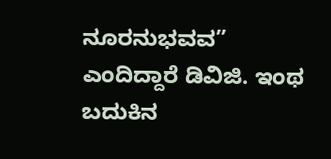ನೂರನುಭವವ” ಎಂದಿದ್ದಾರೆ ಡಿವಿಜಿ. ಇಂಥ ಬದುಕಿನ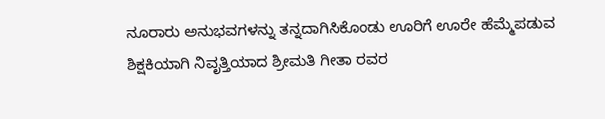ನೂರಾರು ಅನುಭವಗಳನ್ನು ತನ್ನದಾಗಿಸಿಕೊಂಡು ಊರಿಗೆ ಊರೇ ಹೆಮ್ಮೆಪಡುವ ಶಿಕ್ಷಕಿಯಾಗಿ ನಿವೃತ್ತಿಯಾದ ಶ್ರೀಮತಿ ಗೀತಾ ರವರ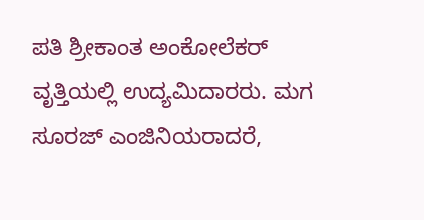ಪತಿ ಶ್ರೀಕಾಂತ ಅಂಕೋಲೆಕರ್ ವೃತ್ತಿಯಲ್ಲಿ ಉದ್ಯಮಿದಾರರು. ಮಗ ಸೂರಜ್ ಎಂಜಿನಿಯರಾದರೆ,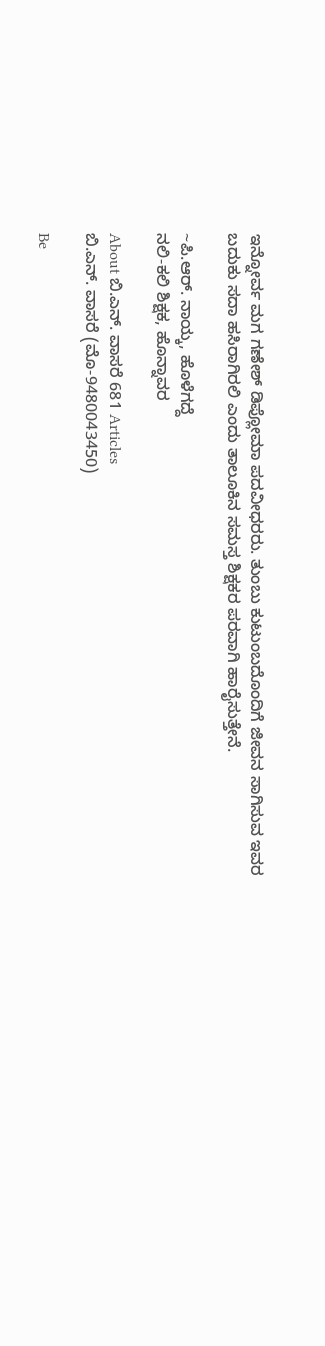ಇನ್ನೋರ್ವ ಮಗ ಗಣೇಶ್ ಡಿಪ್ಲೋಮಾ ಪದವೀಧರರು. ತುಂಬು ಕುಟುಂಬದೊಂದಿಗೆ ಜೀವನ ಸಾಗಿಸುವ ಇವರ ಬದುಕು ಸದಾ ಹಸಿರಾಗಿರಲಿ ಎಂದು ತಾಲೂಕಿನ ಸಮಸ್ತ ಶಿಕ್ಷಕರ ಪರವಾಗಿ ಹಾರೈಸುತ್ತೇನೆ.

~ಪಿ.ಆರ್. ನಾಯ್ಕ, ಹೊಳೆಗದ್ದೆ
ನಲಿ-ಕಲಿ ಶಿಕ್ಷಕ, ಹೊನ್ನಾವರ

About ಬಿ.ಎನ್‌. ವಾಸರೆ 681 Articles
ಬಿ.ಎನ್‌. ವಾಸರೆ (ಮೊ-9480043450)

Be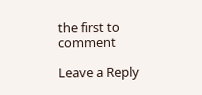the first to comment

Leave a Reply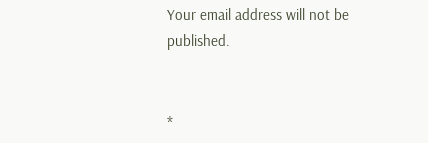Your email address will not be published.


*